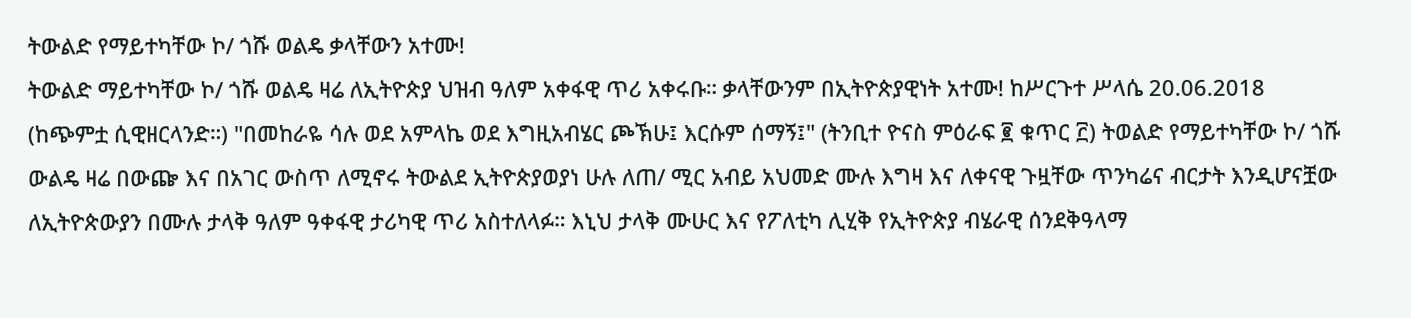ትውልድ የማይተካቸው ኮ/ ጎሹ ወልዴ ቃላቸውን አተሙ!
ትውልድ ማይተካቸው ኮ/ ጎሹ ወልዴ ዛሬ ለኢትዮጵያ ህዝብ ዓለም አቀፋዊ ጥሪ አቀሩቡ። ቃላቸውንም በኢትዮጵያዊነት አተሙ! ከሥርጉተ ሥላሴ 20.06.2018 (ከጭምቷ ሲዊዘርላንድ።) "በመከራዬ ሳሉ ወደ አምላኬ ወደ እግዚአብሄር ጮኽሁ፤ እርሱም ሰማኝ፤" (ትንቢተ ዮናስ ምዕራፍ ፪ ቁጥር ፫) ትወልድ የማይተካቸው ኮ/ ጎሹ ውልዴ ዛሬ በውጬ እና በአገር ውስጥ ለሚኖሩ ትውልደ ኢትዮጵያወያነ ሁሉ ለጠ/ ሚር አብይ አህመድ ሙሉ እግዛ እና ለቀናዊ ጉዟቸው ጥንካሬና ብርታት እንዲሆናቿው ለኢትዮጵውያን በሙሉ ታላቅ ዓለም ዓቀፋዊ ታሪካዊ ጥሪ አስተለላፉ። እኒህ ታላቅ ሙሁር እና የፖለቲካ ሊሂቅ የኢትዮጵያ ብሄራዊ ሰንደቅዓላማ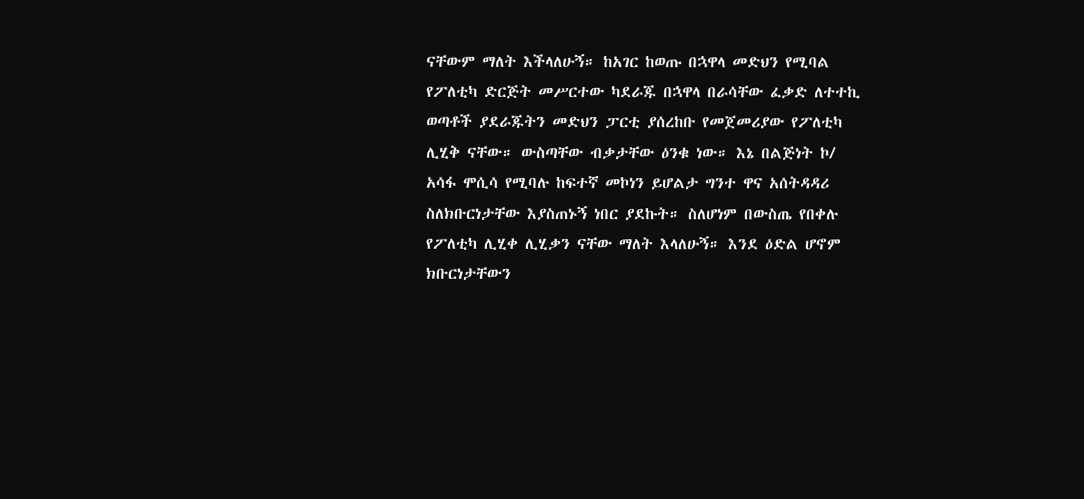ናቸውም ማለት እችላለሁኝ። ከአገር ከወጡ በኋዋላ መድህን የሚባል የፖለቲካ ድርጅት መሥርተው ካደራጁ በኋዋላ በራሳቸው ፈቃድ ለተተኪ ወጣቶች ያደራጁትን መድህን ፓርቲ ያሰረከቡ የመጀመሪያው የፖለቲካ ሊሂቅ ናቸው። ውስጣቸው ብቃታቸው ዕንቁ ነው። እኔ በልጅነት ኮ/ አሳፋ ሞሲሳ የሚባሉ ከፍተኛ መኮነን ይሆልታ ግንተ ዋና አሰትዳዳሪ ስለክቡርነታቸው እያስጠኑኝ ነበር ያደኩት። ስለሆነም በውስጤ የበቀሉ የፖለቲካ ሊሂቀ ሊሂቃን ናቸው ማለት እላለሁኝ። እንደ ዕድል ሆኖም ክቡርነታቸውን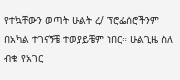የተኳቸውን ወጣት ሁልት ረ/ ፕሮፌሰሮችንም በአካል ተገናኝቼ ተወያይቼም ነበር። ሁልጊዜ ስለ ብቁ የአገር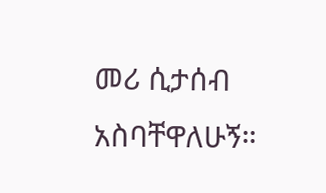መሪ ሲታሰብ አስባቸዋለሁኝ።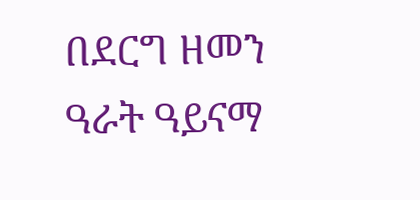በደርግ ዘመን ዓራት ዓይናማ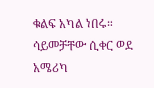ቁልፍ አካል ነበሩ። ሳይመቻቸው ሲቀር ወደ አሜሪካ